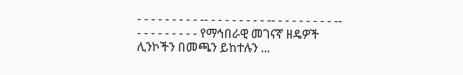- - - - - - - - - -- - - - - - - - - -- - - - - - - - - -- - - - - - - - - - የማኅበራዊ መገናኛ ዘዴዎች ሊንኮችን በመጫን ይከተሉን ...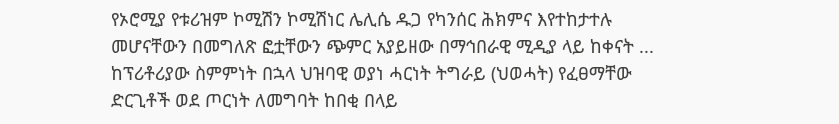የኦሮሚያ የቱሪዝም ኮሚሽን ኮሚሽነር ሌሊሴ ዱጋ የካንሰር ሕክምና እየተከታተሉ መሆናቸውን በመግለጽ ፎቷቸውን ጭምር አያይዘው በማኅበራዊ ሚዲያ ላይ ከቀናት ...
ከፕሪቶሪያው ስምምነት በኋላ ህዝባዊ ወያነ ሓርነት ትግራይ (ህወሓት) የፈፀማቸው ድርጊቶች ወደ ጦርነት ለመግባት ከበቂ በላይ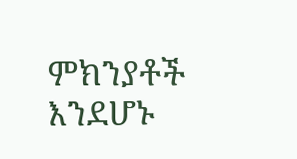ምክንያቶች እንደሆኑ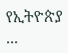የኢትዮጵያ ...